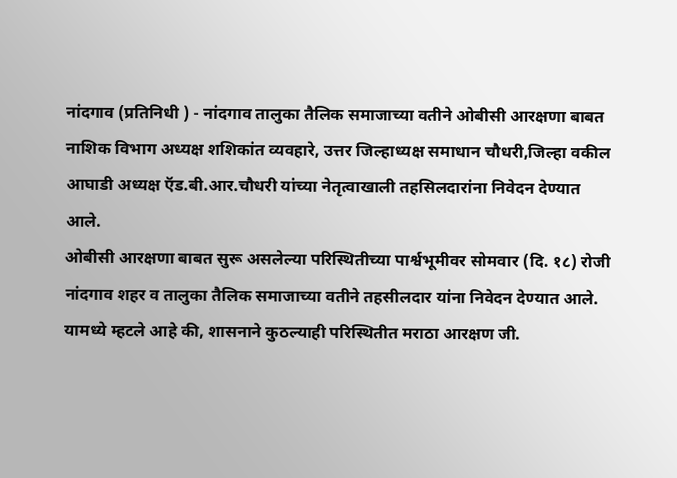नांदगाव (प्रतिनिधी ) - नांदगाव तालुका तैलिक समाजाच्या वतीने ओबीसी आरक्षणा बाबत नाशिक विभाग अध्यक्ष शशिकांत व्यवहारे, उत्तर जिल्हाध्यक्ष समाधान चौधरी,जिल्हा वकील आघाडी अध्यक्ष ऍड.बी.आर.चौधरी यांच्या नेतृत्वाखाली तहसिलदारांना निवेदन देण्यात आले.
ओबीसी आरक्षणा बाबत सुरू असलेल्या परिस्थितीच्या पार्श्वभूमीवर सोमवार (दि. १८) रोजी नांदगाव शहर व तालुका तैलिक समाजाच्या वतीने तहसीलदार यांना निवेदन देण्यात आले. यामध्ये म्हटले आहे की, शासनाने कुठल्याही परिस्थितीत मराठा आरक्षण जी.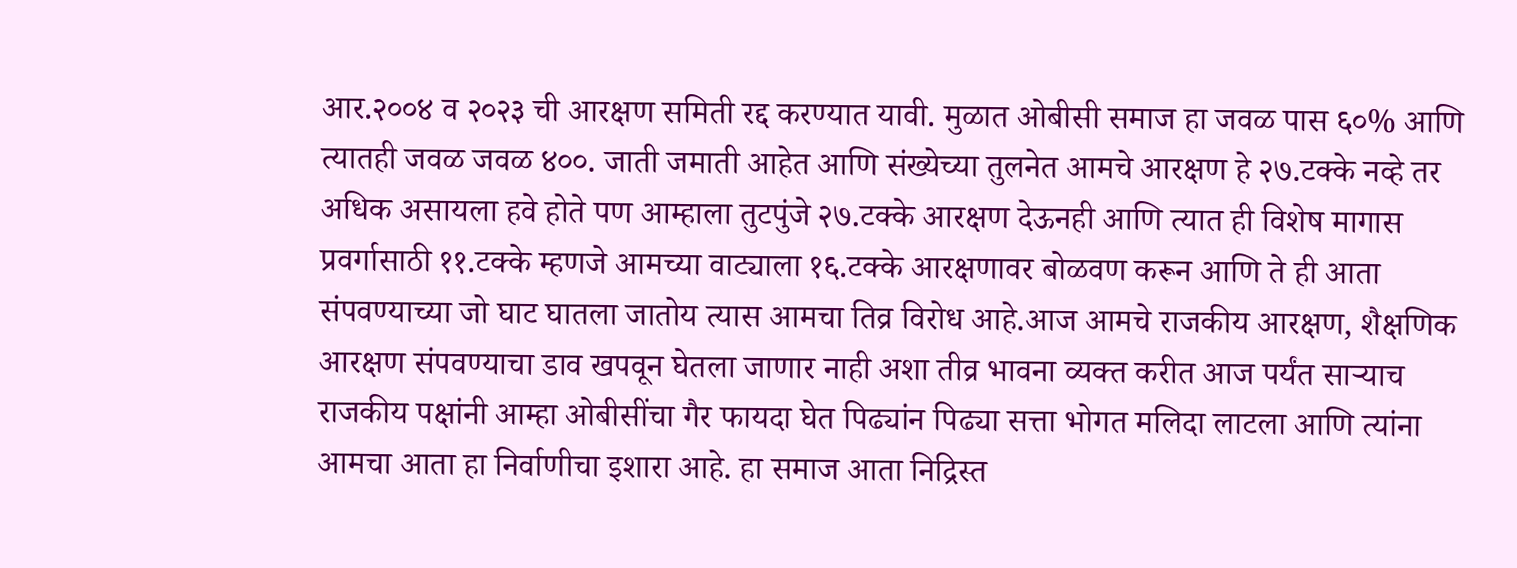आर.२००४ व २०२३ ची आरक्षण समिती रद्द करण्यात यावी. मुळात ओबीसी समाज हा जवळ पास ६०% आणि त्यातही जवळ जवळ ४००. जाती जमाती आहेत आणि संख्येच्या तुलनेत आमचे आरक्षण हे २७.टक्के नव्हे तर अधिक असायला हवे होते पण आम्हाला तुटपुंजे २७.टक्के आरक्षण देऊनही आणि त्यात ही विशेष मागास प्रवर्गासाठी ११.टक्के म्हणजे आमच्या वाट्याला १६.टक्के आरक्षणावर बोळवण करून आणि ते ही आता संपवण्याच्या जो घाट घातला जातोय त्यास आमचा तिव्र विरोध आहे.आज आमचे राजकीय आरक्षण, शैक्षणिक आरक्षण संपवण्याचा डाव खपवून घेतला जाणार नाही अशा तीव्र भावना व्यक्त करीत आज पर्यंत साऱ्याच राजकीय पक्षांनी आम्हा ओबीसींचा गैर फायदा घेत पिढ्यांन पिढ्या सत्ता भोगत मलिदा लाटला आणि त्यांना आमचा आता हा निर्वाणीचा इशारा आहे. हा समाज आता निद्रिस्त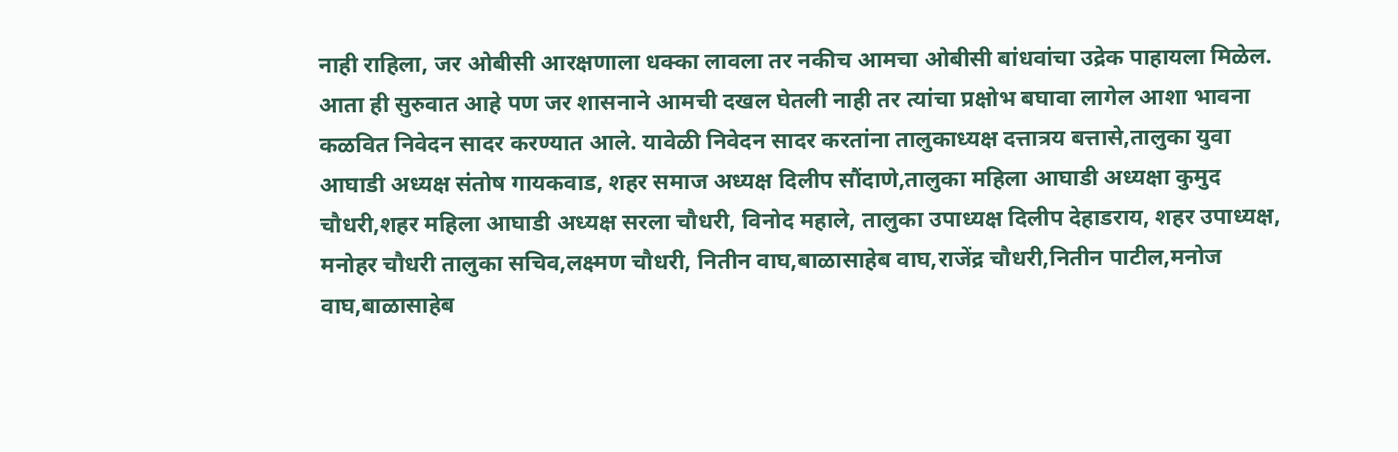नाही राहिला, जर ओबीसी आरक्षणाला धक्का लावला तर नकीच आमचा ओबीसी बांधवांचा उद्रेक पाहायला मिळेल. आता ही सुरुवात आहे पण जर शासनाने आमची दखल घेतली नाही तर त्यांचा प्रक्षोभ बघावा लागेल आशा भावना कळवित निवेदन सादर करण्यात आले. यावेळी निवेदन सादर करतांना तालुकाध्यक्ष दत्तात्रय बत्तासे,तालुका युवा आघाडी अध्यक्ष संतोष गायकवाड, शहर समाज अध्यक्ष दिलीप सौंदाणे,तालुका महिला आघाडी अध्यक्षा कुमुद चौधरी,शहर महिला आघाडी अध्यक्ष सरला चौधरी, विनोद महाले, तालुका उपाध्यक्ष दिलीप देहाडराय, शहर उपाध्यक्ष, मनोहर चौधरी तालुका सचिव,लक्ष्मण चौधरी, नितीन वाघ,बाळासाहेब वाघ,राजेंद्र चौधरी,नितीन पाटील,मनोज वाघ,बाळासाहेब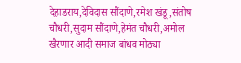देहाडराय,देविदास सौंदाणे,रमेश खंडू,संतोष चौधरी,सुदाम सौंदाणे,हेमंत चौधरी,अमोल खैरणार आदी समाज बांधव मोठ्या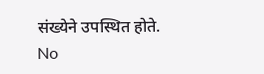संख्येने उपस्थित होते.
No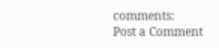comments:
Post a Comment